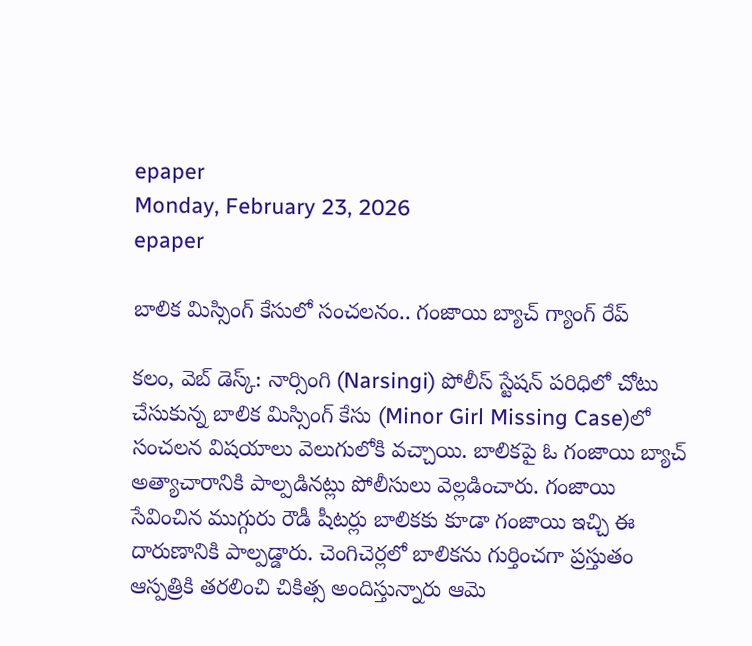epaper
Monday, February 23, 2026
epaper

బాలిక మిస్సింగ్ కేసులో సంచలనం.. గంజాయి బ్యాచ్ గ్యాంగ్ రేప్

క‌లం, వెబ్ డెస్క్‌: నార్సింగి (Narsingi) పోలీస్ స్టేషన్ పరిధిలో చోటు చేసుకున్న‌ బాలిక మిస్సింగ్ కేసు (Minor Girl Missing Case)లో సంచలన విషయాలు వెలుగులోకి వచ్చాయి. బాలికపై ఓ గంజాయి బ్యాచ్ అత్యాచారానికి పాల్ప‌డిన‌ట్లు పోలీసులు వెల్ల‌డించారు. గంజాయి సేవించిన ముగ్గురు రౌడీ షీట‌ర్లు బాలిక‌కు కూడా గంజాయి ఇచ్చి ఈ దారుణానికి పాల్ప‌డ్డారు. చెంగిచెర్ల‌లో బాలిక‌ను గుర్తించ‌గా ప్ర‌స్తుతం ఆస్ప‌త్రికి త‌ర‌లించి చికిత్స అందిస్తున్నారు ఆమె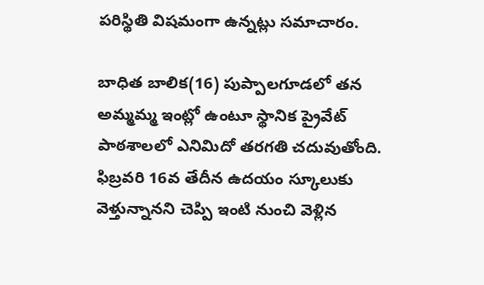ప‌రిస్థితి విష‌మంగా ఉన్న‌ట్లు స‌మాచారం.

బాధిత బాలిక(16) పుప్పాల‌గూడ‌లో త‌న అమ్మ‌మ్మ ఇంట్లో ఉంటూ స్థానిక ప్రైవేట్ పాఠ‌శాల‌లో ఎనిమిదో త‌ర‌గ‌తి చ‌దువుతోంది. ఫిబ్ర‌వ‌రి 16వ తేదీన ఉద‌యం స్కూలుకు వెళ్తున్నాన‌ని చెప్పి ఇంటి నుంచి వెళ్లిన‌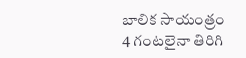బాలిక సాయంత్రం 4 గంట‌లైనా తిరిగి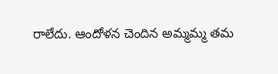రాలేదు. ఆందోళ‌న చెందిన అమ్మ‌మ్మ త‌మ‌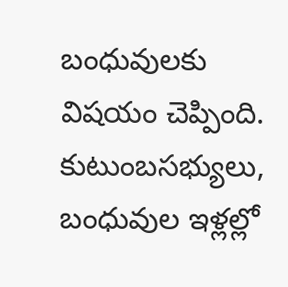బంధువుల‌కు విష‌యం చెప్పింది. కుటుంబ‌స‌భ్యులు, బంధువుల ఇళ్ల‌ల్లో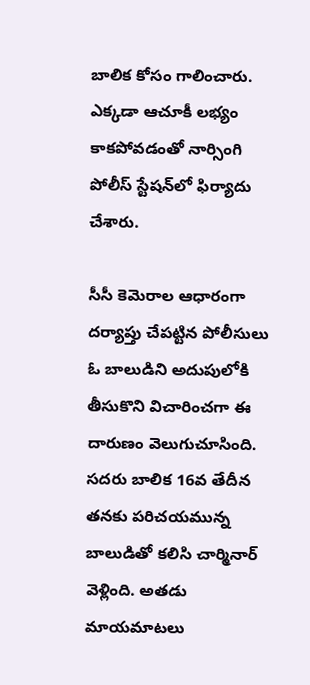బాలిక కోసం గాలించారు. ఎక్క‌డా ఆచూకీ ల‌భ్యం కాక‌పోవ‌డంతో నార్సింగి పోలీస్ స్టేష‌న్‌లో ఫిర్యాదు చేశారు.

సీసీ కెమెరాల ఆధారంగా ద‌ర్యాప్తు చేప‌ట్టిన పోలీసులు ఓ బాలుడిని అదుపులోకి తీసుకొని విచారించ‌గా ఈ దారుణం వెలుగుచూసింది. స‌ద‌రు బాలిక 16వ తేదీన‌ త‌న‌కు ప‌రిచ‌య‌మున్న బాలుడితో క‌లిసి చార్మినార్ వెళ్లింది. అత‌డు మాయమాటలు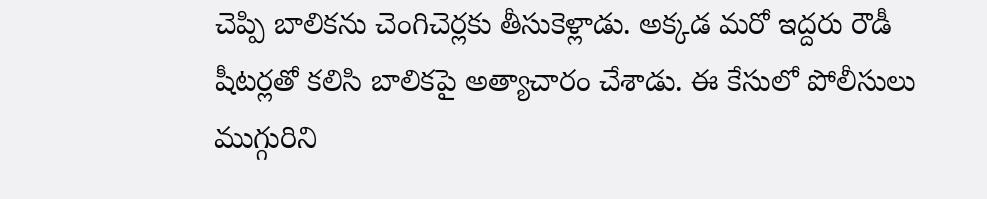చెప్పి బాలికను చెంగిచెర్లకు తీసుకెళ్లాడు. అక్క‌డ మరో ఇద్దరు రౌడీ షీట‌ర్ల‌తో క‌లిసి బాలికపై అత్యాచారం చేశాడు. ఈ కేసులో పోలీసులు ముగ్గురిని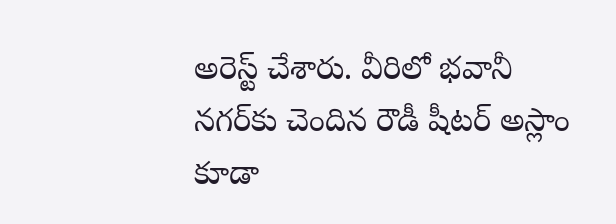అరెస్ట్ చేశారు. వీరిలో భ‌వానీ న‌గ‌ర్‌కు చెందిన రౌడీ షీట‌ర్ అస్లాం కూడా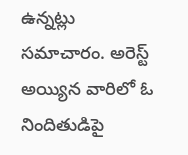ఉన్న‌ట్లు స‌మాచారం. అరెస్ట్ అయ్యిన వారిలో ఓ నిందితుడిపై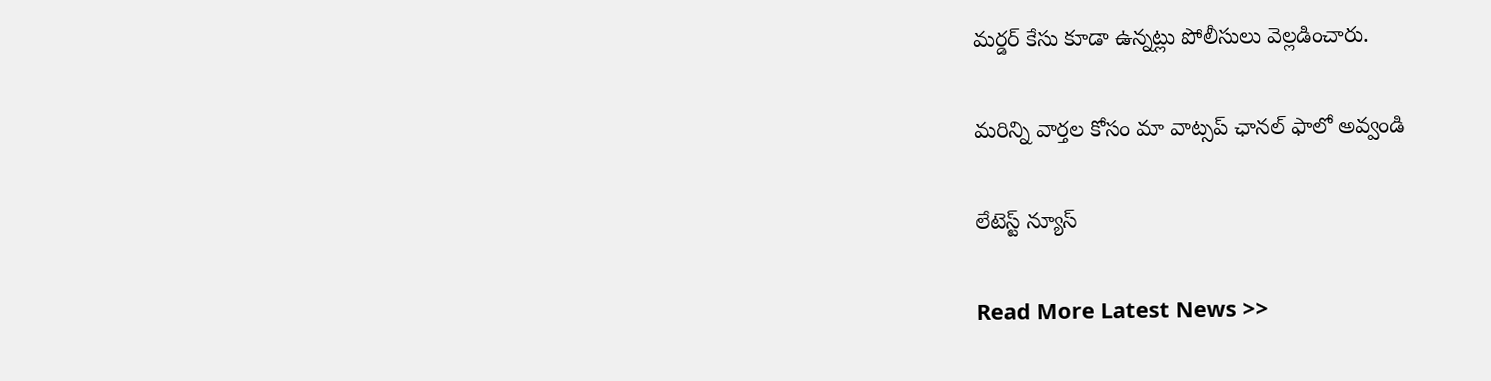మ‌ర్డ‌ర్ కేసు కూడా ఉన్న‌ట్లు పోలీసులు వెల్ల‌డించారు.

మ‌రిన్ని వార్త‌ల కోసం మా వాట్స‌ప్ ఛాన‌ల్ ఫాలో అవ్వండి

లేటెస్ట్ న్యూస్‌

Read More Latest News >>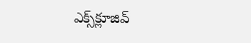ఎక్స్‌క్లూజివ్‌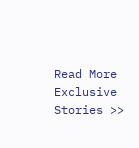Read More Exclusive Stories >>